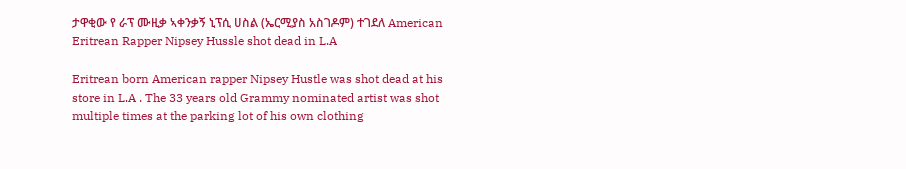ታዋቂው የ ራፕ ሙዚቃ ኣቀንቃኝ ኒፕሲ ሀስል (ኤርሚያስ አስገዶም) ተገደለ American Eritrean Rapper Nipsey Hussle shot dead in L.A

Eritrean born American rapper Nipsey Hustle was shot dead at his store in L.A . The 33 years old Grammy nominated artist was shot multiple times at the parking lot of his own clothing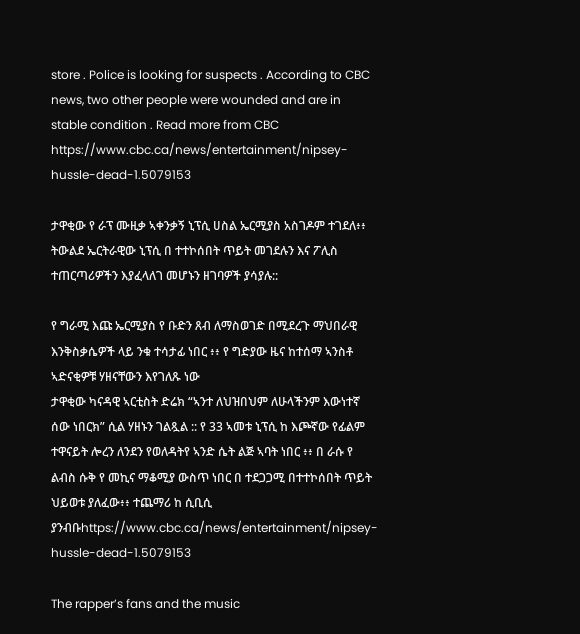store . Police is looking for suspects . According to CBC news, two other people were wounded and are in stable condition . Read more from CBC https://www.cbc.ca/news/entertainment/nipsey-hussle-dead-1.5079153

ታዋቂው የ ራፕ ሙዚቃ ኣቀንቃኝ ኒፕሲ ሀስል ኤርሚያስ አስገዶም ተገደለ፥፥ ትውልደ ኤርትራዊው ኒፕሲ በ ተተኮሰበት ጥይት መገደሉን እና ፖሊስ ተጠርጣሪዎችን እያፈላለገ መሆኑን ዘገባዎች ያሳያሉ::

የ ግራሚ እጩ ኤርሚያስ የ ቡድን ጸብ ለማስወገድ በሚደረጉ ማህበራዊ እንቅስቃሴዎች ላይ ንቁ ተሳታፊ ነበር ፥፥ የ ግድያው ዜና ከተሰማ ኣንስቶ ኣድናቂዎቹ ሃዘናቸውን እየገለጹ ነው
ታዋቂው ካናዳዊ ኣርቲስት ድሬክ “ኣንተ ለህዝበህም ለሁላችንም እውነተኛ ሰው ነበርክ” ሲል ሃዘኑን ገልጿል :: የ 33 ኣመቱ ኒፕሲ ከ እጮኛው የፊልም ተዋናይት ሎረን ለንደን የወለዳትየ ኣንድ ሴት ልጅ ኣባት ነበር ፥፥ በ ራሱ የ ልብስ ሱቅ የ መኪና ማቆሚያ ውስጥ ነበር በ ተደጋጋሚ በተተኮሰበት ጥይት ህይወቱ ያለፈው፥፥ ተጨማሪ ከ ሲቢሲ ያንብቡhttps://www.cbc.ca/news/entertainment/nipsey-hussle-dead-1.5079153

The rapper’s fans and the music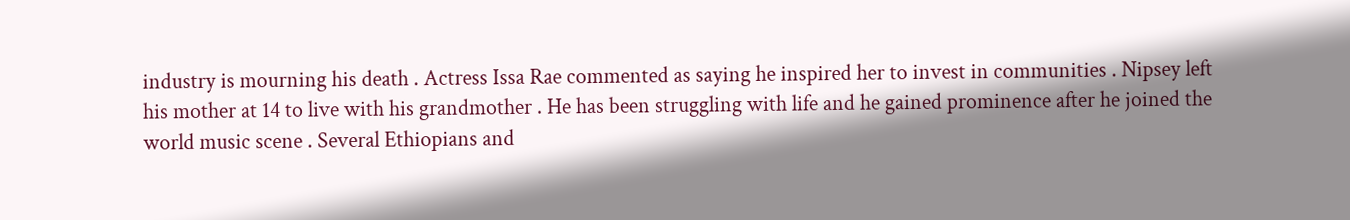industry is mourning his death . Actress Issa Rae commented as saying he inspired her to invest in communities . Nipsey left his mother at 14 to live with his grandmother . He has been struggling with life and he gained prominence after he joined the world music scene . Several Ethiopians and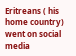Eritreans ( his home country) went on social media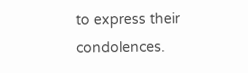to express their condolences.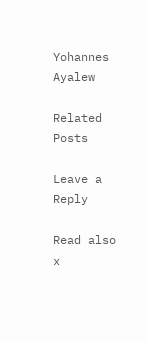Yohannes Ayalew

Related Posts

Leave a Reply

Read also x